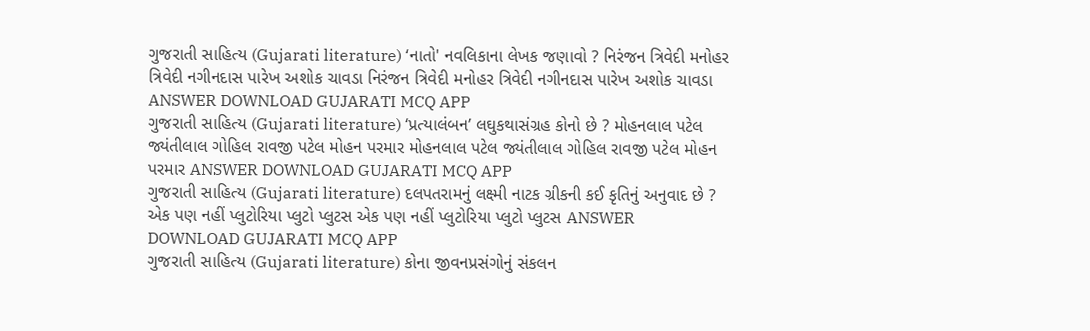ગુજરાતી સાહિત્ય (Gujarati literature) ‘નાતો' નવલિકાના લેખક જણાવો ? નિરંજન ત્રિવેદી મનોહર ત્રિવેદી નગીનદાસ પારેખ અશોક ચાવડા નિરંજન ત્રિવેદી મનોહર ત્રિવેદી નગીનદાસ પારેખ અશોક ચાવડા ANSWER DOWNLOAD GUJARATI MCQ APP
ગુજરાતી સાહિત્ય (Gujarati literature) ‘પ્રત્યાલંબન’ લઘુકથાસંગ્રહ કોનો છે ? મોહનલાલ પટેલ જ્યંતીલાલ ગોહિલ રાવજી પટેલ મોહન પરમાર મોહનલાલ પટેલ જ્યંતીલાલ ગોહિલ રાવજી પટેલ મોહન પરમાર ANSWER DOWNLOAD GUJARATI MCQ APP
ગુજરાતી સાહિત્ય (Gujarati literature) દલપતરામનું લક્ષ્મી નાટક ગ્રીકની કઈ કૃતિનું અનુવાદ છે ? એક પણ નહીં પ્લુટોરિયા પ્લુટો પ્લુટસ એક પણ નહીં પ્લુટોરિયા પ્લુટો પ્લુટસ ANSWER DOWNLOAD GUJARATI MCQ APP
ગુજરાતી સાહિત્ય (Gujarati literature) કોના જીવનપ્રસંગોનું સંકલન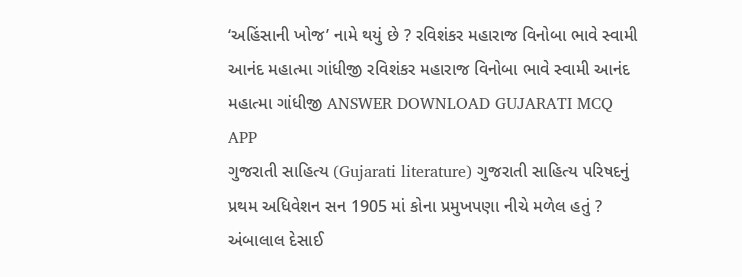‘અહિંસાની ખોજ’ નામે થયું છે ? રવિશંકર મહારાજ વિનોબા ભાવે સ્વામી આનંદ મહાત્મા ગાંધીજી રવિશંકર મહારાજ વિનોબા ભાવે સ્વામી આનંદ મહાત્મા ગાંધીજી ANSWER DOWNLOAD GUJARATI MCQ APP
ગુજરાતી સાહિત્ય (Gujarati literature) ગુજરાતી સાહિત્ય પરિષદનું પ્રથમ અધિવેશન સન 1905 માં કોના પ્રમુખપણા નીચે મળેલ હતું ? અંબાલાલ દેસાઈ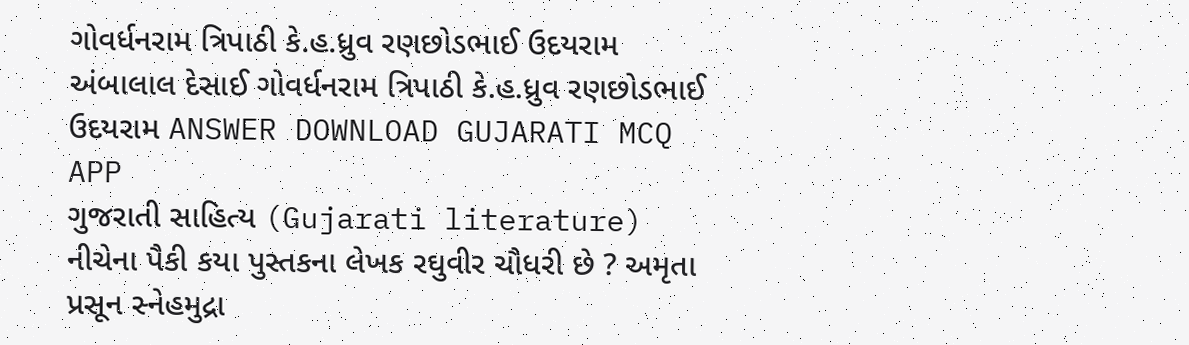ગોવર્ધનરામ ત્રિપાઠી કે.હ.ધ્રુવ રણછોડભાઈ ઉદયરામ અંબાલાલ દેસાઈ ગોવર્ધનરામ ત્રિપાઠી કે.હ.ધ્રુવ રણછોડભાઈ ઉદયરામ ANSWER DOWNLOAD GUJARATI MCQ APP
ગુજરાતી સાહિત્ય (Gujarati literature) નીચેના પૈકી કયા પુસ્તકના લેખક રઘુવીર ચૌધરી છે ? અમૃતા પ્રસૂન સ્નેહમુદ્રા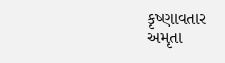કૃષ્ણાવતાર અમૃતા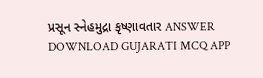પ્રસૂન સ્નેહમુદ્રા કૃષ્ણાવતાર ANSWER DOWNLOAD GUJARATI MCQ APP